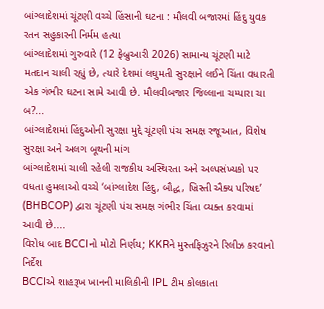બાંગ્લાદેશમાં ચૂંટણી વચ્ચે હિંસાની ઘટના : મૌલવી બજારમાં હિંદુ યુવક રતન સહુકારની નિર્મમ હત્યા
બાંગ્લાદેશમાં ગુરુવારે (12 ફેબ્રુઆરી 2026) સામાન્ય ચૂંટણી માટે મતદાન ચાલી રહ્યું છે, ત્યારે દેશમાં લઘુમતી સુરક્ષાને લઈને ચિંતા વધારતી એક ગંભીર ઘટના સામે આવી છે. મૌલવીબજાર જિલ્લાના ચમ્પારા ચા બ?...
બાંગ્લાદેશમાં હિંદુઓની સુરક્ષા મુદ્દે ચૂંટણી પંચ સમક્ષ રજૂઆત, વિશેષ સુરક્ષા અને અલગ બૂથની માંગ
બાંગ્લાદેશમાં ચાલી રહેલી રાજકીય અસ્થિરતા અને અલ્પસંખ્યકો પર વધતા હુમલાઓ વચ્ચે ‘બાંગ્લાદેશ હિંદુ, બૌદ્ધ, ખ્રિસ્તી ઐક્ય પરિષદ’ (BHBCOP) દ્વારા ચૂંટણી પંચ સમક્ષ ગંભીર ચિંતા વ્યક્ત કરવામાં આવી છે....
વિરોધ બાદ BCCIનો મોટો નિર્ણય; KKRને મુસ્તફિઝુરને રિલીઝ કરવાનો નિર્દેશ
BCCIએ શાહરૂખ ખાનની માલિકીની IPL ટીમ કોલકાતા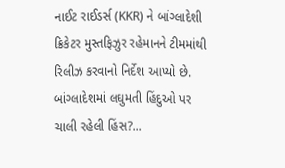નાઈટ રાઈડર્સ (KKR) ને બાંગ્લાદેશી ક્રિકેટર મુસ્તફિઝુર રહેમાનને ટીમમાંથી રિલીઝ કરવાનો નિર્દેશ આપ્યો છે. બાંગ્લાદેશમાં લઘુમતી હિંદુઓ પર ચાલી રહેલી હિંસ?...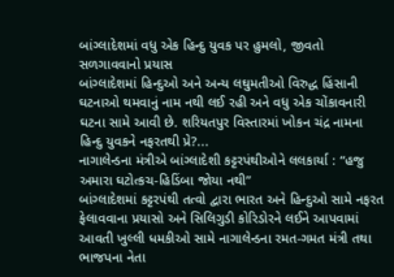બાંગ્લાદેશમાં વધુ એક હિન્દુ યુવક પર હુમલો, જીવતો સળગાવવાનો પ્રયાસ
બાંગ્લાદેશમાં હિન્દુઓ અને અન્ય લઘુમતીઓ વિરુદ્ધ હિંસાની ઘટનાઓ થમવાનું નામ નથી લઈ રહી અને વધુ એક ચોંકાવનારી ઘટના સામે આવી છે. શરિયતપુર વિસ્તારમાં ખોકન ચંદ્ર નામના હિન્દુ યુવકને નફરતથી પ્રે?...
નાગાલેન્ડના મંત્રીએ બાંગ્લાદેશી કટ્ટરપંથીઓને લલકાર્યા : “હજુ અમારા ઘટોત્કચ-હિડિંબા જોયા નથી”
બાંગ્લાદેશમાં કટ્ટરપંથી તત્વો દ્વારા ભારત અને હિન્દુઓ સામે નફરત ફેલાવવાના પ્રયાસો અને સિલિગુડી કોરિડોરને લઈને આપવામાં આવતી ખુલ્લી ધમકીઓ સામે નાગાલેન્ડના રમત-ગમત મંત્રી તથા ભાજપના નેતા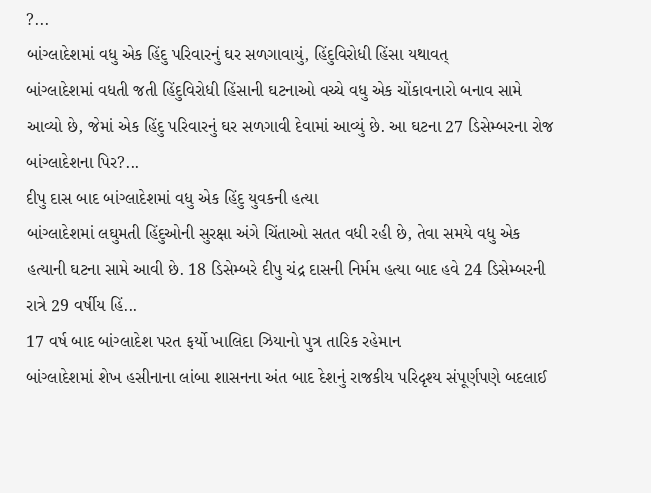?...
બાંગ્લાદેશમાં વધુ એક હિંદુ પરિવારનું ઘર સળગાવાયું, હિંદુવિરોધી હિંસા યથાવત્
બાંગ્લાદેશમાં વધતી જતી હિંદુવિરોધી હિંસાની ઘટનાઓ વચ્ચે વધુ એક ચોંકાવનારો બનાવ સામે આવ્યો છે, જેમાં એક હિંદુ પરિવારનું ઘર સળગાવી દેવામાં આવ્યું છે. આ ઘટના 27 ડિસેમ્બરના રોજ બાંગ્લાદેશના પિર?...
દીપુ દાસ બાદ બાંગ્લાદેશમાં વધુ એક હિંદુ યુવકની હત્યા
બાંગ્લાદેશમાં લઘુમતી હિંદુઓની સુરક્ષા અંગે ચિંતાઓ સતત વધી રહી છે, તેવા સમયે વધુ એક હત્યાની ઘટના સામે આવી છે. 18 ડિસેમ્બરે દીપુ ચંદ્ર દાસની નિર્મમ હત્યા બાદ હવે 24 ડિસેમ્બરની રાત્રે 29 વર્ષીય હિં...
17 વર્ષ બાદ બાંગ્લાદેશ પરત ફર્યો ખાલિદા ઝિયાનો પુત્ર તારિક રહેમાન
બાંગ્લાદેશમાં શેખ હસીનાના લાંબા શાસનના અંત બાદ દેશનું રાજકીય પરિદૃશ્ય સંપૂર્ણપણે બદલાઈ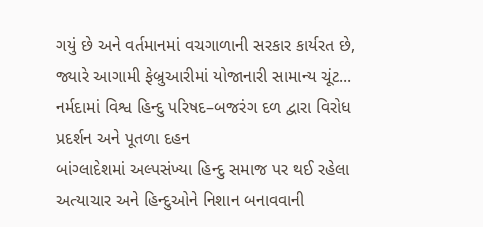ગયું છે અને વર્તમાનમાં વચગાળાની સરકાર કાર્યરત છે, જ્યારે આગામી ફેબ્રુઆરીમાં યોજાનારી સામાન્ય ચૂંટ...
નર્મદામાં વિશ્વ હિન્દુ પરિષદ–બજરંગ દળ દ્વારા વિરોધ પ્રદર્શન અને પૂતળા દહન
બાંગ્લાદેશમાં અલ્પસંખ્યા હિન્દુ સમાજ પર થઈ રહેલા અત્યાચાર અને હિન્દુઓને નિશાન બનાવવાની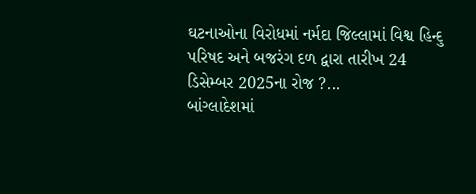ઘટનાઓના વિરોધમાં નર્મદા જિલ્લામાં વિશ્વ હિન્દુ પરિષદ અને બજરંગ દળ દ્વારા તારીખ 24 ડિસેમ્બર 2025ના રોજ ?...
બાંગ્લાદેશમાં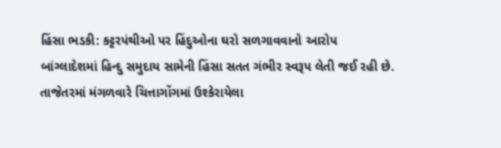હિંસા ભડકી: કટ્ટરપંથીઓ પર હિંદુઓના ઘરો સળગાવવાનો આરોપ
બાંગ્લાદેશમાં હિન્દુ સમુદાય સામેની હિંસા સતત ગંભીર સ્વરૂપ લેતી જઈ રહી છે. તાજેતરમાં મંગળવારે ચિત્તાગોંગમાં ઉશ્કેરાયેલા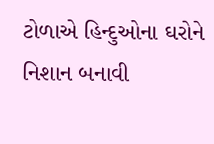ટોળાએ હિન્દુઓના ઘરોને નિશાન બનાવી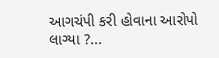આગચંપી કરી હોવાના આરોપો લાગ્યા ?...